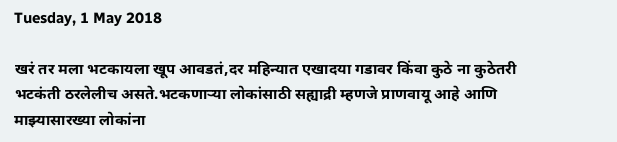Tuesday, 1 May 2018

खरं तर मला भटकायला खूप आवडतं,दर महिन्यात एखादया गडावर किंवा कुठे ना कुठेतरी भटकंती ठरलेलीच असते.भटकणाऱ्या लोकांसाठी सह्याद्री म्हणजे प्राणवायू आहे आणि माझ्यासारख्या लोकांना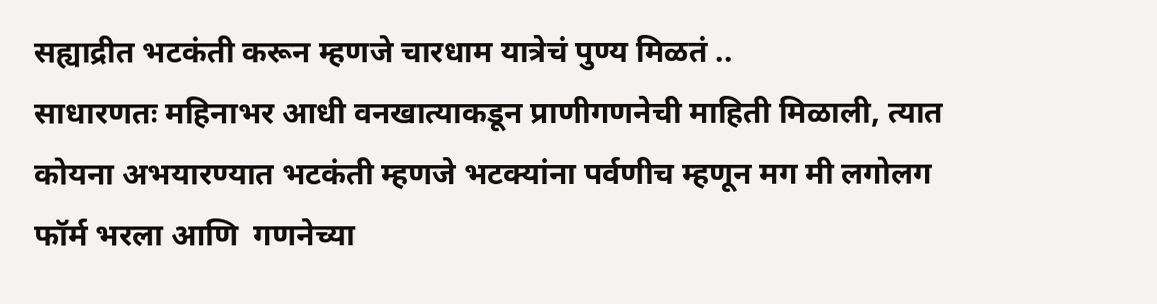सह्याद्रीत भटकंती करून म्हणजे चारधाम यात्रेचं पुण्य मिळतं ..
साधारणतः महिनाभर आधी वनखात्याकडून प्राणीगणनेची माहिती मिळाली, त्यात कोयना अभयारण्यात भटकंती म्हणजे भटक्यांना पर्वणीच म्हणून मग मी लगोलग फॉर्म भरला आणि  गणनेच्या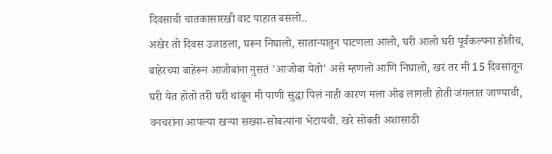दिवसाची चातकासारखी वाट पाहात बसलो..
अखेर तो दिवस उजाडला, घरून निघालो, साताऱ्यातुन पाटणला आलो, घरी आलो घरी पूर्वकल्पना होतीच, बाहेरच्या बाहेरून आजोबांना नुसतं 'आजोबा येतो' असे म्हणलो आणि निघालो, खरं तर मी 15 दिवसांतून घरी येत होतो तरी घरी थांबून मी पाणी सुद्धा पिलं नाही कारण मला ओढ लागली होती जंगलात जाण्याची, वनचरांना आपल्या खऱ्या सख्या-सोबत्यांना भेटायची. खरे सोबती अशासाठी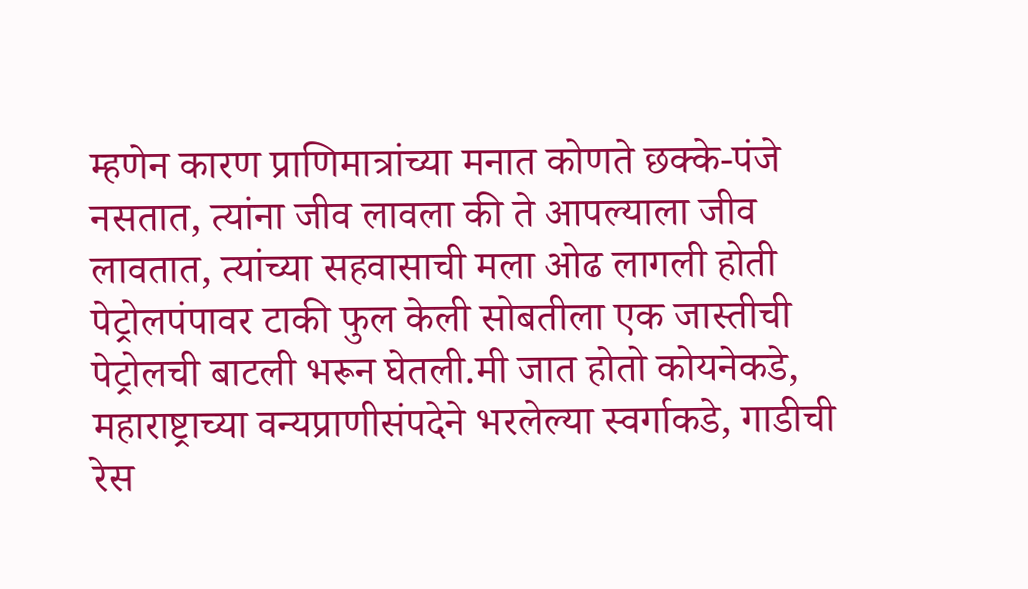म्हणेन कारण प्राणिमात्रांच्या मनात कोणते छक्के-पंजे नसतात, त्यांना जीव लावला की ते आपल्याला जीव लावतात, त्यांच्या सहवासाची मला ओढ लागली होती पेट्रोलपंपावर टाकी फुल केली सोबतीला एक जास्तीची पेट्रोलची बाटली भरून घेतली.मी जात होतो कोयनेकडे, महाराष्ट्राच्या वन्यप्राणीसंपदेने भरलेल्या स्वर्गाकडे, गाडीची रेस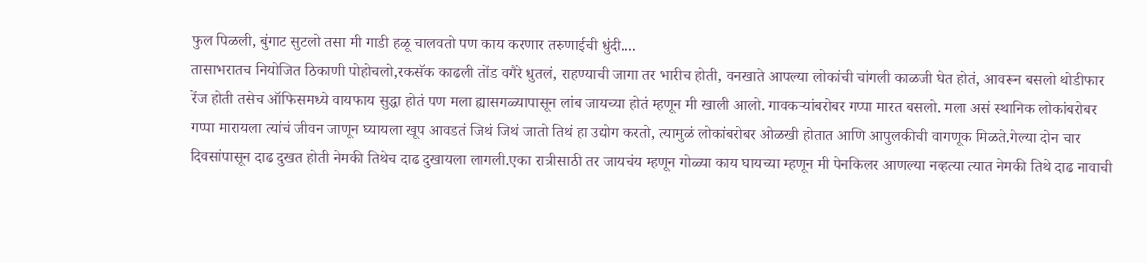फुल पिळली, बुंगाट सुटलो तसा मी गाडी हळू चालवतो पण काय करणार तरुणाईची धुंदी....
तासाभरातच नियोजित ठिकाणी पोहोचलो,रकसॅक काढली तोंड वगैरे धुतलं, राहण्याची जागा तर भारीच होती, वनखाते आपल्या लोकांची चांगली काळजी घेत होतं, आवरून बसलो थोडीफार रेंज होती तसेच ऑफिसमध्ये वायफाय सुद्धा होतं पण मला ह्यासगळ्यापासून लांब जायच्या होतं म्हणून मी खाली आलो. गावकऱ्यांबरोबर गप्पा मारत बसलो. मला असं स्थानिक लोकांबरोबर गप्पा मारायला त्यांचं जीवन जाणून घ्यायला खूप आवडतं जिथं जिथं जातो तिथं हा उद्योग करतो, त्यामुळं लोकांबरोबर ओळखी होतात आणि आपुलकीची वागणूक मिळते.गेल्या दोन चार दिवसांपासून दाढ दुखत होती नेमकी तिथेच दाढ दुखायला लागली.एका रात्रीसाठी तर जायचंय म्हणून गोळ्या काय घायच्या म्हणून मी पेनकिलर आणल्या नव्हत्या त्यात नेमकी तिथे दाढ नावाची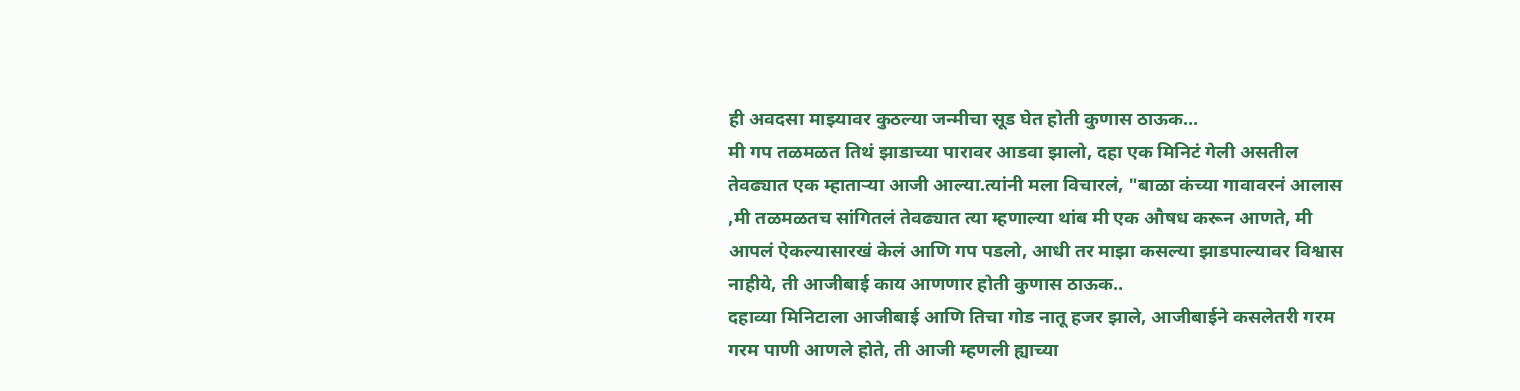ही अवदसा माझ्यावर कुठल्या जन्मीचा सूड घेत होती कुणास ठाऊक...
मी गप तळमळत तिथं झाडाच्या पारावर आडवा झालो, दहा एक मिनिटं गेली असतील तेवढ्यात एक म्हाताऱ्या आजी आल्या.त्यांनी मला विचारलं, "बाळा कंच्या गावावरनं आलास ,मी तळमळतच सांगितलं तेवढ्यात त्या म्हणाल्या थांब मी एक औषध करून आणते, मी आपलं ऐकल्यासारखं केलं आणि गप पडलो, आधी तर माझा कसल्या झाडपाल्यावर विश्वास नाहीये, ती आजीबाई काय आणणार होती कुणास ठाऊक..
दहाव्या मिनिटाला आजीबाई आणि तिचा गोड नातू हजर झाले, आजीबाईने कसलेतरी गरम गरम पाणी आणले होते, ती आजी म्हणली ह्याच्या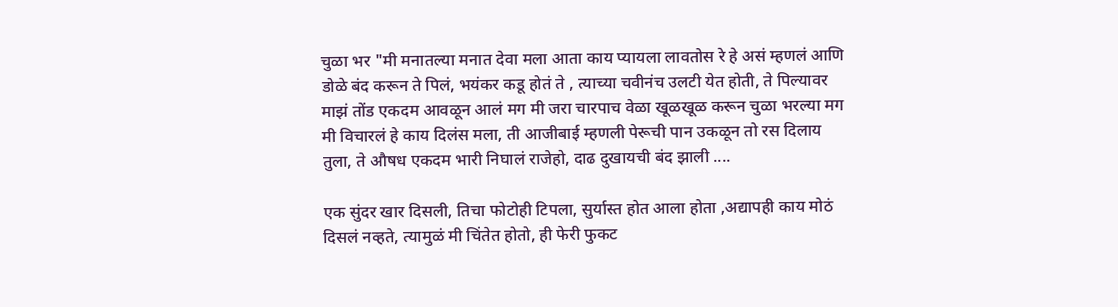चुळा भर "मी मनातल्या मनात देवा मला आता काय प्यायला लावतोस रे हे असं म्हणलं आणि डोळे बंद करून ते पिलं, भयंकर कडू होतं ते , त्याच्या चवीनंच उलटी येत होती, ते पिल्यावर माझं तोंड एकदम आवळून आलं मग मी जरा चारपाच वेळा खूळखूळ करून चुळा भरल्या मग मी विचारलं हे काय दिलंस मला, ती आजीबाई म्हणली पेरूची पान उकळून तो रस दिलाय तुला, ते औषध एकदम भारी निघालं राजेहो, दाढ दुखायची बंद झाली ....

एक सुंदर खार दिसली, तिचा फोटोही टिपला, सुर्यास्त होत आला होता ,अद्यापही काय मोठं दिसलं नव्हते, त्यामुळं मी चिंतेत होतो, ही फेरी फुकट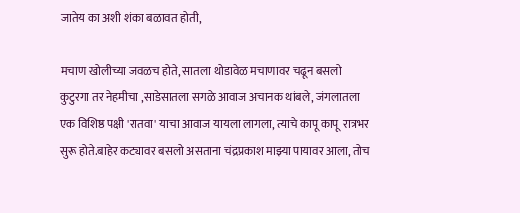जातेय का अशी शंका बळावत होती,

मचाण खोलीच्या जवळच होते, सातला थोडावेळ मचाणावर चढून बसलो
कुटुरगा तर नेहमीचा ,साडेसातला सगळे आवाज अचानक थांबले, जंगलातला एक विशिष्ठ पक्षी 'रातवा' याचा आवाज यायला लागला, त्याचे कापू कापू  रात्रभर सुरू होते.बाहेर कट्यावर बसलो असताना चंद्रप्रकाश माझ्या पायावर आला, तोच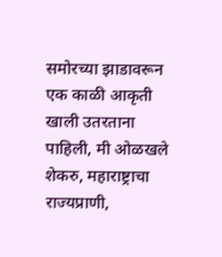समोरच्या झाडावरून एक काळी आकृती खाली उतरताना पाहिली, मी ओळखले शेकरु, महाराष्ट्राचा राज्यप्राणी,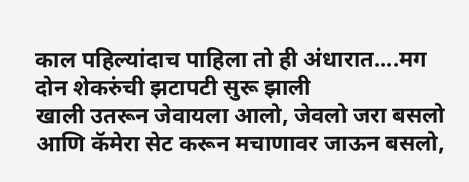काल पहिल्यांदाच पाहिला तो ही अंधारात....मग दोन शेकरुंची झटापटी सुरू झाली
खाली उतरून जेवायला आलो, जेवलो जरा बसलो आणि कॅमेरा सेट करून मचाणावर जाऊन बसलो,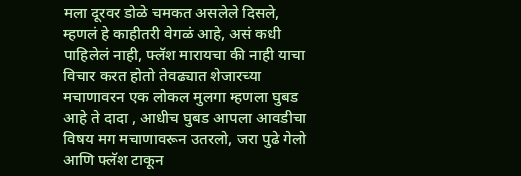मला दूरवर डोळे चमकत असलेले दिसले, म्हणलं हे काहीतरी वेगळं आहे, असं कधी पाहिलेलं नाही, फ्लॅश मारायचा की नाही याचा विचार करत होतो तेवढ्यात शेजारच्या मचाणावरन एक लोकल मुलगा म्हणला घुबड आहे ते दादा , आधीच घुबड आपला आवडीचा विषय मग मचाणावरून उतरलो, जरा पुढे गेलो आणि फ्लॅश टाकून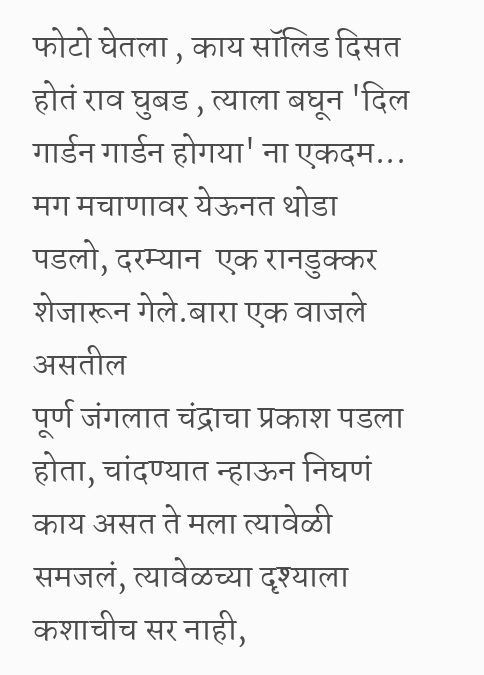फोटो घेतला , काय सॉलिड दिसत होतं राव घुबड , त्याला बघून 'दिल गार्डन गार्डन होगया' ना एकदम...
मग मचाणावर येऊनत थोडा पडलो, दरम्यान  एक रानडुक्कर शेजारून गेले.बारा एक वाजले असतील
पूर्ण जंगलात चंद्राचा प्रकाश पडला होता, चांदण्यात न्हाऊन निघणं काय असत ते मला त्यावेळी समजलं, त्यावेळच्या दृश्याला कशाचीच सर नाही,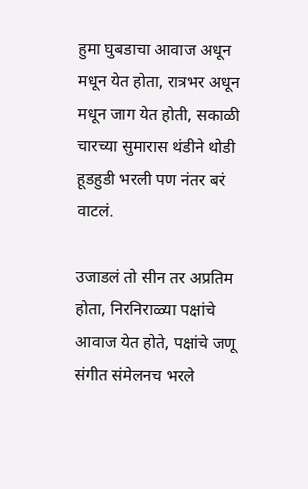हुमा घुबडाचा आवाज अधून मधून येत होता, रात्रभर अधून मधून जाग येत होती, सकाळी चारच्या सुमारास थंडीने थोडी हूडहुडी भरली पण नंतर बरं वाटलं.

उजाडलं तो सीन तर अप्रतिम होता, निरनिराळ्या पक्षांचे आवाज येत होते, पक्षांचे जणू संगीत संमेलनच भरले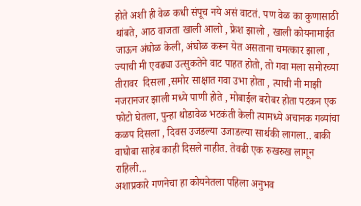होते अशी ही वेळ कधी संपूच नये असं वाटतं. पण वेळ का कुणासाठी थांबते, आठ वाजता खाली आलो , फ्रेश झालो , खाली कोयनामाईत जाऊन अंघोळ केली, अंघोळ करून येत असताना चमत्कार झाला , ज्याची मी एवढ्या उत्सुकतेने वाट पाहत होतो, तो गवा मला समोरच्या तीरावर  दिसला ,समोर साक्षात गवा उभा होता , त्याची नी माझी नजरानजर झाली मध्ये पाणी होते , मोबाईल बरोबर होता पटकन एक फोटो घेतला, पुन्हा थोडावेळ भटकंती केली त्यामध्ये अचानक गव्यांचा कळप दिसला , दिवस उजडल्या उजाडल्या सार्थकी लागला.. बाकी वाघोबा साहेब काही दिसले नाहीत. तेवढी एक रुखरुख लागून राहिली...
अशाप्रकारे गणनेचा हा कोयनेतला पहिला अनुभव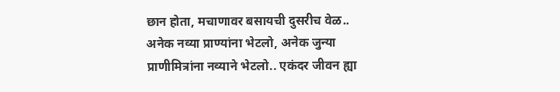छान होता, मचाणावर बसायची दुसरीच वेळ..
अनेक नव्या प्राण्यांना भेटलो, अनेक जुन्या प्राणीमित्रांना नव्याने भेटलो.. एकंदर जीवन ह्या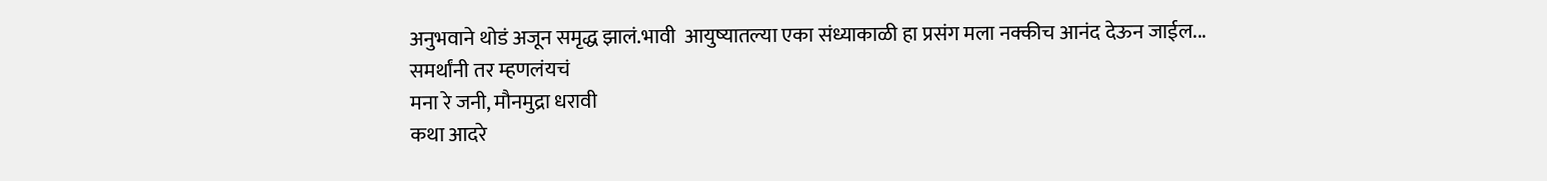अनुभवाने थोडं अजून समृद्ध झालं.भावी  आयुष्यातल्या एका संध्याकाळी हा प्रसंग मला नक्कीच आनंद देऊन जाईल...
समर्थांनी तर म्हणलंयचं
मना रे जनी, मौनमुद्रा धरावी
कथा आदरे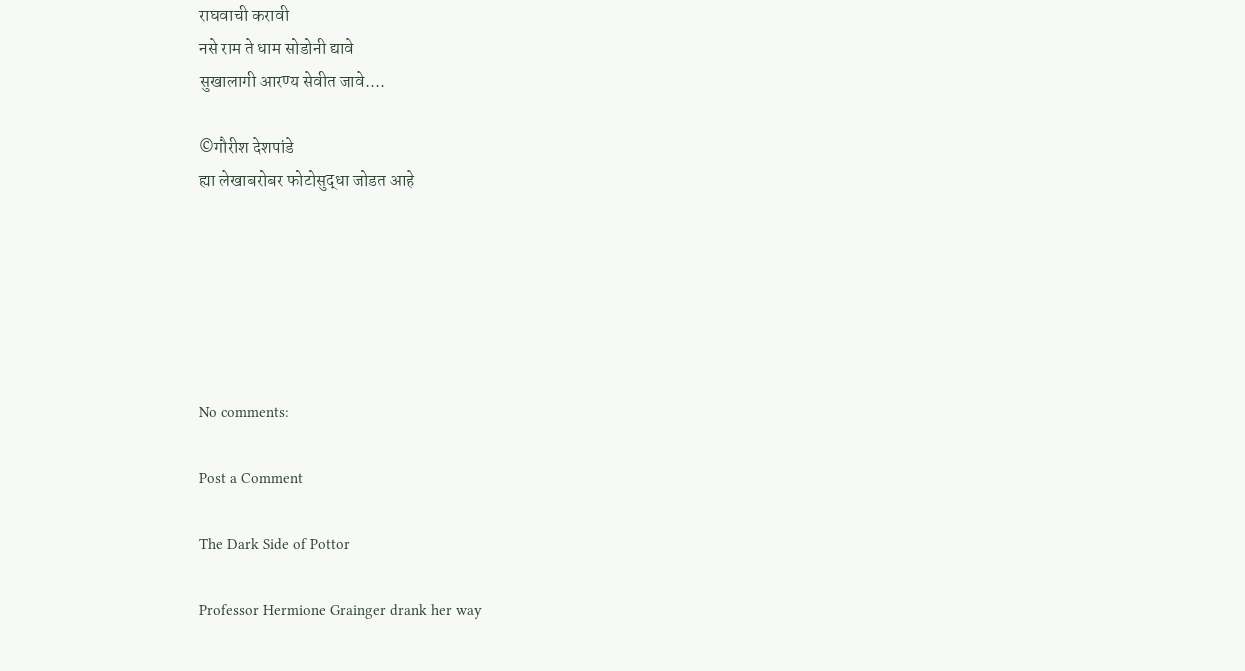राघवाची करावी
नसे राम ते धाम सोडोनी द्यावे
सुखालागी आरण्य सेवीत जावे....

©गौरीश देशपांडे
ह्या लेखाबरोबर फोटोसुद्धा जोडत आहे






No comments:

Post a Comment

The Dark Side of Pottor

Professor Hermione Grainger drank her way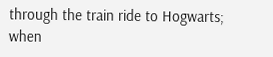through the train ride to Hogwarts; when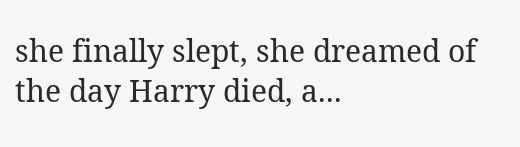she finally slept, she dreamed of the day Harry died, a...